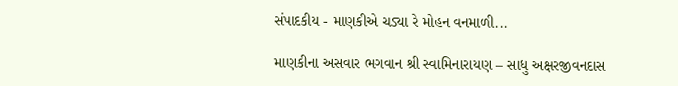સંપાદકીય - માણકીએ ચડ્યા રે મોહન વનમાળી...

માણકીના અસવાર ભગવાન શ્રી સ્વામિનારાયણ – સાધુ અક્ષરજીવનદાસ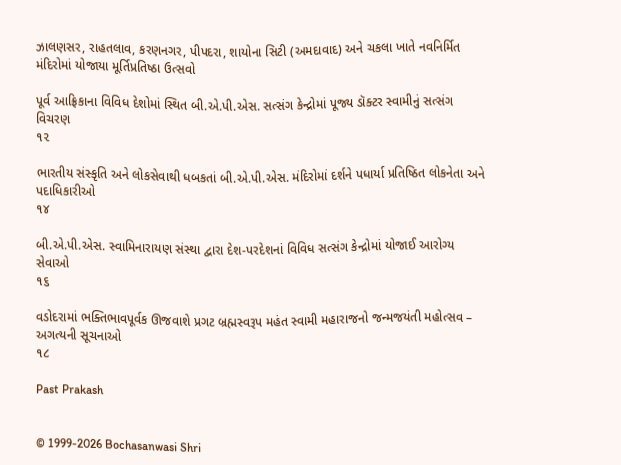ઝાલણસર, રાહતલાવ, કરણનગર, પીપદરા, શાયોના સિટી (અમદાવાદ) અને ચકલા ખાતે નવનિર્મિત મંદિરોમાં યોજાયા મૂર્તિપ્રતિષ્ઠા ઉત્સવો

પૂર્વ આફ્રિકાના વિવિધ દેશોમાં સ્થિત બી.એ.પી.એસ. સત્સંગ કેન્દ્રોમાં પૂજ્ય ડૉક્ટર સ્વામીનું સત્સંગ વિચરણ
૧૨

ભારતીય સંસ્કૃતિ અને લોકસેવાથી ધબકતાં બી.એ.પી.એસ. મંદિરોમાં દર્શને પધાર્યા પ્રતિષ્ઠિત લોકનેતા અને પદાધિકારીઓ
૧૪

બી.એ.પી.એસ. સ્વામિનારાયણ સંસ્થા દ્વારા દેશ-પરદેશનાં વિવિધ સત્સંગ કેન્દ્રોમાં યોજાઈ આરોગ્ય સેવાઓ
૧૬

વડોદરામાં ભક્તિભાવપૂર્વક ઊજવાશે પ્રગટ બ્રહ્મસ્વરૂપ મહંત સ્વામી મહારાજનો જન્મજયંતી મહોત્સવ – અગત્યની સૂચનાઓ
૧૮

Past Prakash


© 1999-2026 Bochasanwasi Shri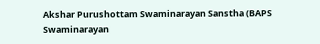Akshar Purushottam Swaminarayan Sanstha (BAPS Swaminarayan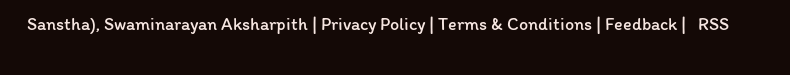Sanstha), Swaminarayan Aksharpith | Privacy Policy | Terms & Conditions | Feedback |   RSS